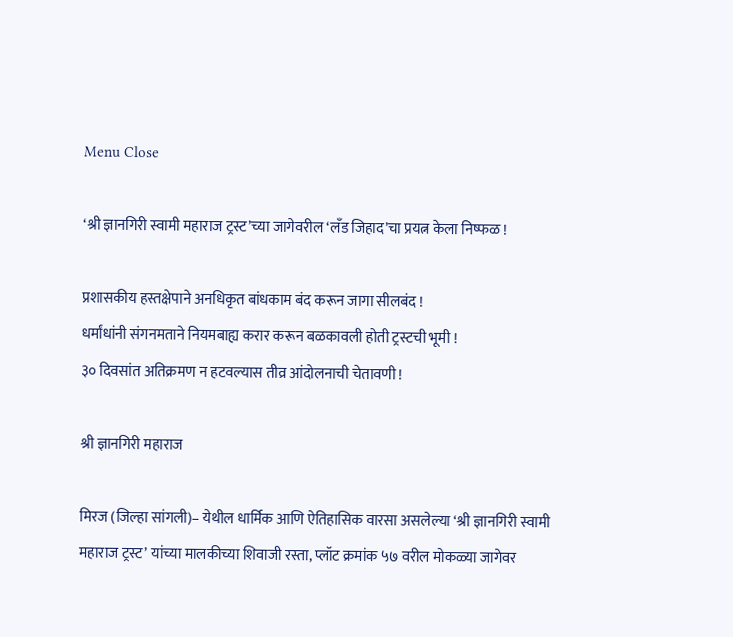Menu Close

‘श्री ज्ञानगिरी स्वामी महाराज ट्रस्ट’च्या जागेवरील ‘लँड जिहाद’चा प्रयत्न केला निष्फळ !

प्रशासकीय हस्तक्षेपाने अनधिकृत बांधकाम बंद करून जागा सीलबंद !
धर्मांधांनी संगनमताने नियमबाह्य करार करून बळकावली होती ट्रस्टची भूमी !
३० दिवसांत अतिक्रमण न हटवल्यास तीव्र आंदोलनाची चेतावणी !

श्री ज्ञानगिरी महाराज

मिरज (जिल्हा सांगली)– येथील धार्मिक आणि ऐतिहासिक वारसा असलेल्या ‘श्री ज्ञानगिरी स्वामी महाराज ट्रस्ट’ यांच्या मालकीच्या शिवाजी रस्ता, प्लॉट क्रमांक ५७ वरील मोकळ्या जागेवर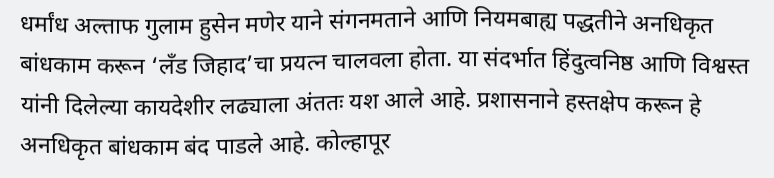धर्मांध अल्ताफ गुलाम हुसेन मणेर याने संगनमताने आणि नियमबाह्य पद्धतीने अनधिकृत बांधकाम करून ‘लँड जिहाद’चा प्रयत्न चालवला होता. या संदर्भात हिंदुत्वनिष्ठ आणि विश्वस्त यांनी दिलेल्या कायदेशीर लढ्याला अंततः यश आले आहे. प्रशासनाने हस्तक्षेप करून हे अनधिकृत बांधकाम बंद पाडले आहे. कोल्हापूर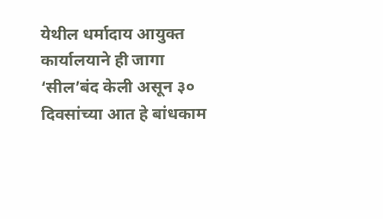येथील धर्मादाय आयुक्त कार्यालयाने ही जागा ‘सील’बंद केली असून ३० दिवसांच्या आत हे बांधकाम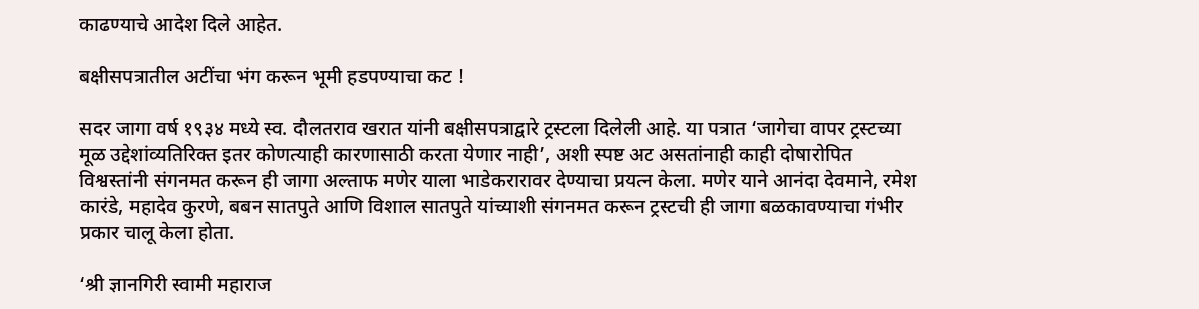काढण्याचे आदेश दिले आहेत.

बक्षीसपत्रातील अटींचा भंग करून भूमी हडपण्याचा कट !

सदर जागा वर्ष १९३४ मध्ये स्व. दौलतराव खरात यांनी बक्षीसपत्राद्वारे ट्रस्टला दिलेली आहे. या पत्रात ‘जागेचा वापर ट्रस्टच्या मूळ उद्देशांव्यतिरिक्त इतर कोणत्याही कारणासाठी करता येणार नाही’, अशी स्पष्ट अट असतांनाही काही दोषारोपित विश्वस्तांनी संगनमत करून ही जागा अल्ताफ मणेर याला भाडेकरारावर देण्याचा प्रयत्न केला. मणेर याने आनंदा देवमाने, रमेश कारंडे, महादेव कुरणे, बबन सातपुते आणि विशाल सातपुते यांच्याशी संगनमत करून ट्रस्टची ही जागा बळकावण्याचा गंभीर प्रकार चालू केला होता.

‘श्री ज्ञानगिरी स्वामी महाराज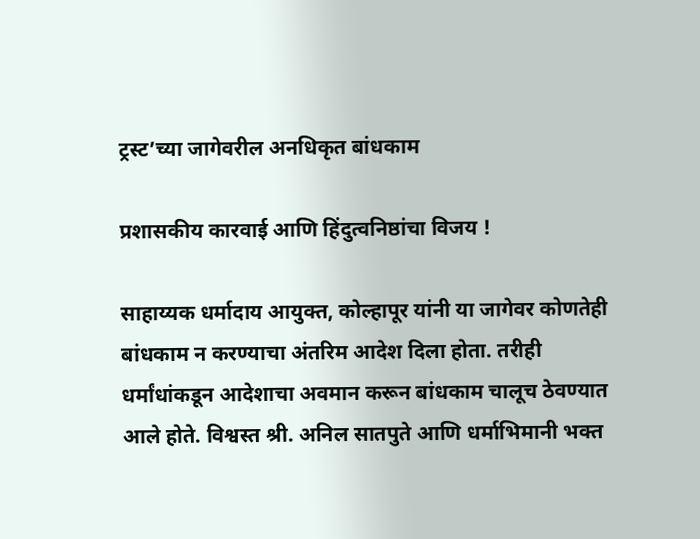ट्रस्ट’च्या जागेवरील अनधिकृत बांधकाम

प्रशासकीय कारवाई आणि हिंदुत्वनिष्ठांचा विजय !

साहाय्यक धर्मादाय आयुक्त, कोल्हापूर यांनी या जागेवर कोणतेही बांधकाम न करण्याचा अंतरिम आदेश दिला होता. तरीही धर्मांधांकडून आदेशाचा अवमान करून बांधकाम चालूच ठेवण्यात आले होते. विश्वस्त श्री. अनिल सातपुते आणि धर्माभिमानी भक्त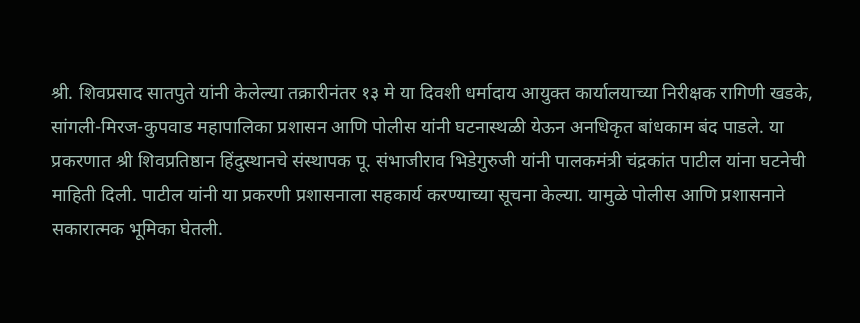श्री. शिवप्रसाद सातपुते यांनी केलेल्या तक्रारीनंतर १३ मे या दिवशी धर्मादाय आयुक्त कार्यालयाच्या निरीक्षक रागिणी खडके, सांगली-मिरज-कुपवाड महापालिका प्रशासन आणि पोलीस यांनी घटनास्थळी येऊन अनधिकृत बांधकाम बंद पाडले. या प्रकरणात श्री शिवप्रतिष्ठान हिंदुस्थानचे संस्थापक पू. संभाजीराव भिडेगुरुजी यांनी पालकमंत्री चंद्रकांत पाटील यांना घटनेची माहिती दिली. पाटील यांनी या प्रकरणी प्रशासनाला सहकार्य करण्याच्या सूचना केल्या. यामुळे पोलीस आणि प्रशासनाने सकारात्मक भूमिका घेतली.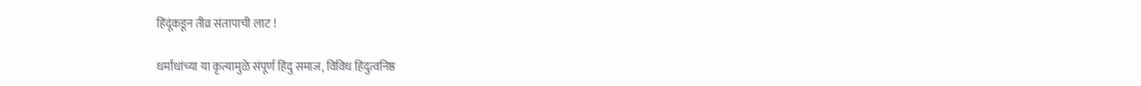हिंदूंकडून तीव्र संतापाची लाट !

धर्मांधांच्या या कृत्यामुळे संपूर्ण हिंदु समाज, विविध हिंदुत्वनिष्ठ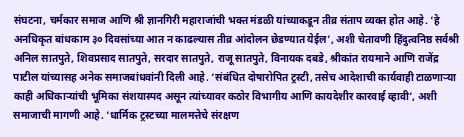संघटना, चर्मकार समाज आणि श्री ज्ञानगिरी महाराजांची भक्त मंडळी यांच्याकडून तीव्र संताप व्यक्त होत आहे. ‘हे अनधिकृत बांधकाम ३० दिवसांच्या आत न काढल्यास तीव्र आंदोलन छेडण्यात येईल’, अशी चेतावणी हिंदुत्वनिष्ठ सर्वश्री अनिल सातपुते, शिवप्रसाद सातपुते, सरदार सातपुते, राजू सातपुते, विनायक दबडे, श्रीकांत रायमाने आणि राजेंद्र पाटील यांच्यासह अनेक समाजबांधवांनी दिली आहे. ‘संबंधित दोषारोपित ट्रस्टी, तसेच आदेशाची कार्यवाही टाळणार्‍या काही अधिकार्‍यांची भूमिका संशयास्पद असून त्यांच्यावर कठोर विभागीय आणि कायदेशीर कारवाई व्हावी’, अशी समाजाची मागणी आहे. ‘धार्मिक ट्रस्टच्या मालमत्तेचे संरक्षण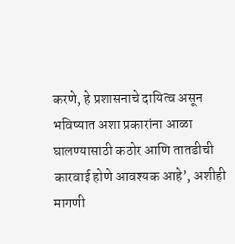करणे, हे प्रशासनाचे दायित्व असून भविष्यात अशा प्रकारांना आळा घालण्यासाठी कठोर आणि तातडीची कारवाई होणे आवश्यक आहे’, अशीही मागणी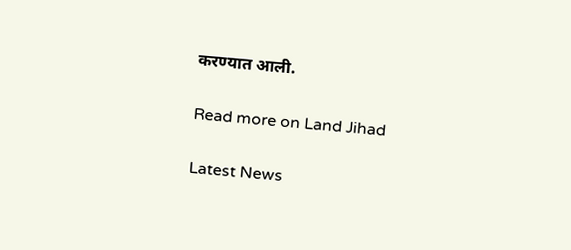करण्यात आली.

Read more on Land Jihad

Latest News